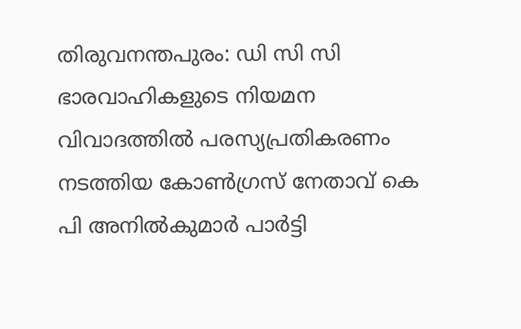തിരുവനന്തപുരം: ഡി സി സി ഭാരവാഹികളുടെ നിയമന വിവാദത്തിൽ പരസ്യപ്രതികരണം നടത്തിയ കോൺഗ്രസ് നേതാവ് കെ പി അനിൽകുമാർ പാർട്ടി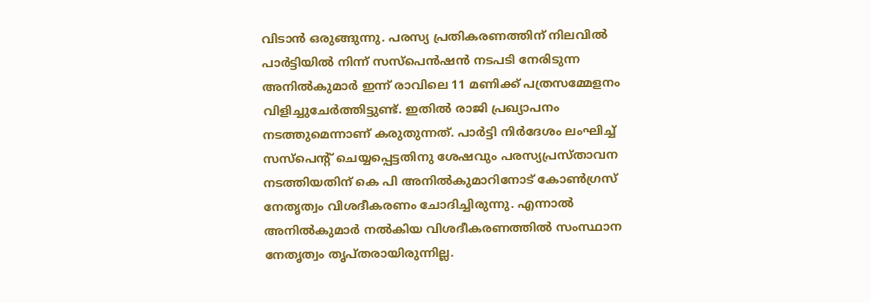വിടാൻ ഒരുങ്ങുന്നു. പരസ്യ പ്രതികരണത്തിന് നിലവിൽ പാർട്ടിയിൽ നിന്ന് സസ്പെൻഷൻ നടപടി നേരിടുന്ന അനിൽകുമാർ ഇന്ന് രാവിലെ 11 മണിക്ക് പത്രസമ്മേളനം വിളിച്ചുചേർത്തിട്ടുണ്ട്. ഇതിൽ രാജി പ്രഖ്യാപനം നടത്തുമെന്നാണ് കരുതുന്നത്. പാർട്ടി നിർദേശം ലംഘിച്ച് സസ്പെന്റ് ചെയ്യപ്പെട്ടതിനു ശേഷവും പരസ്യപ്രസ്താവന നടത്തിയതിന് കെ പി അനിൽകുമാറിനോട് കോൺഗ്രസ് നേതൃത്വം വിശദീകരണം ചോദിച്ചിരുന്നു. എന്നാൽ അനിൽകുമാർ നൽകിയ വിശദീകരണത്തിൽ സംസ്ഥാന നേതൃത്വം തൃപ്തരായിരുന്നില്ല.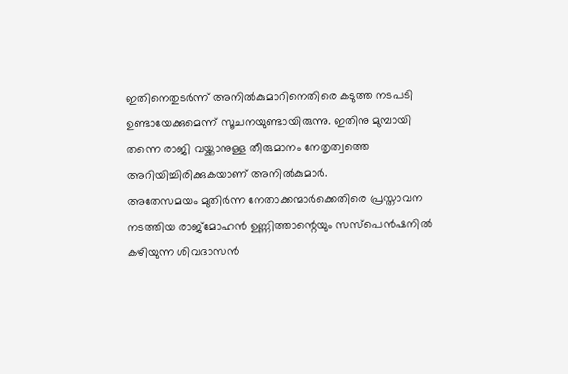ഇതിനെതുടർന്ന് അനിൽകുമാറിനെതിരെ കടുത്ത നടപടി ഉണ്ടായേക്കുമെന്ന് സൂചനയുണ്ടായിരുന്നു. ഇതിനു മുമ്പായി തന്നെ രാജി വയ്ക്കാനുള്ള തീരുമാനം നേതൃത്വത്തെ അറിയിച്ചിരിക്കുകയാണ് അനിൽകുമാർ.
അതേസമയം മുതിർന്ന നേതാക്കന്മാർക്കെതിരെ പ്രസ്താവന നടത്തിയ രാജ്മോഹൻ ഉണ്ണിത്താന്റെയും സസ്പെൻഷനിൽ കഴിയുന്ന ശിവദാസൻ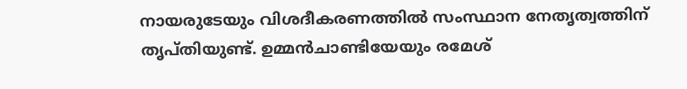നായരുടേയും വിശദീകരണത്തിൽ സംസ്ഥാന നേതൃത്വത്തിന് തൃപ്തിയുണ്ട്. ഉമ്മൻചാണ്ടിയേയും രമേശ്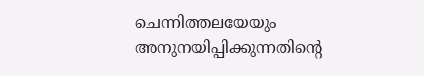ചെന്നിത്തലയേയും അനുനയിപ്പിക്കുന്നതിന്റെ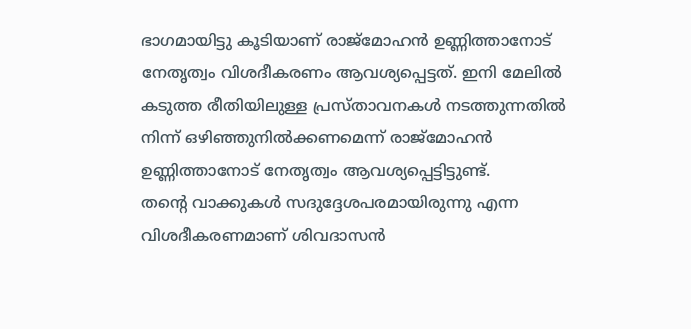ഭാഗമായിട്ടു കൂടിയാണ് രാജ്മോഹൻ ഉണ്ണിത്താനോട് നേതൃത്വം വിശദീകരണം ആവശ്യപ്പെട്ടത്. ഇനി മേലിൽ കടുത്ത രീതിയിലുള്ള പ്രസ്താവനകൾ നടത്തുന്നതിൽ നിന്ന് ഒഴിഞ്ഞുനിൽക്കണമെന്ന് രാജ്മോഹൻ ഉണ്ണിത്താനോട് നേതൃത്വം ആവശ്യപ്പെട്ടിട്ടുണ്ട്.
തന്റെ വാക്കുകൾ സദുദ്ദേശപരമായിരുന്നു എന്ന വിശദീകരണമാണ് ശിവദാസൻ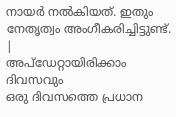നായർ നൽകിയത്. ഇതും നേതൃത്വം അംഗീകരിച്ചിട്ടുണ്ട്.
|
അപ്ഡേറ്റായിരിക്കാം ദിവസവും
ഒരു ദിവസത്തെ പ്രധാന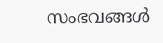സംഭവങ്ങൾ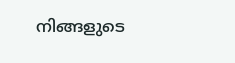നിങ്ങളുടെ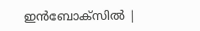ഇൻബോക്സിൽ |